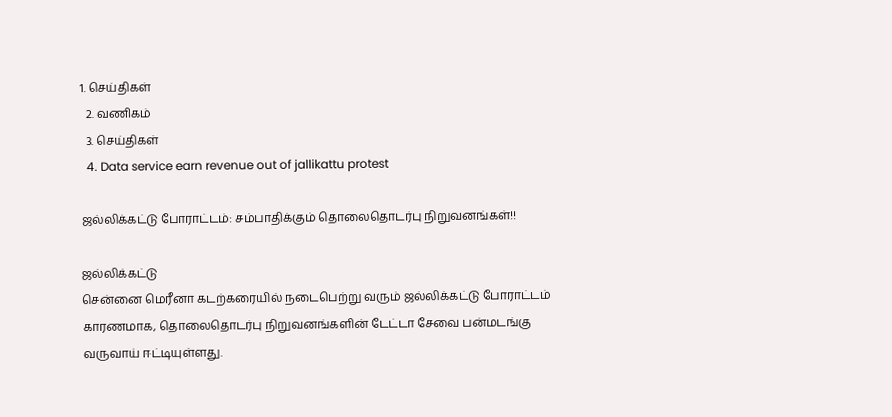1. செய்திகள்
  2. வ‌ணிக‌ம்
  3. செய்திகள்
  4. Data service earn revenue out of jallikattu protest

ஜல்லிக்கட்டு போராட்டம்: சம்பாதிக்கும் தொலைதொடர்பு நிறுவனங்கள்!!

ஜல்லிக்கட்டு
சென்னை மெரீனா கடற்கரையில் நடைபெற்று வரும் ஜல்லிக்கட்டு போராட்டம் காரணமாக, தொலைதொடர்பு நிறுவனங்களின் டேட்டா சேவை பன்மடங்கு வருவாய் ஈட்டியுள்ளது.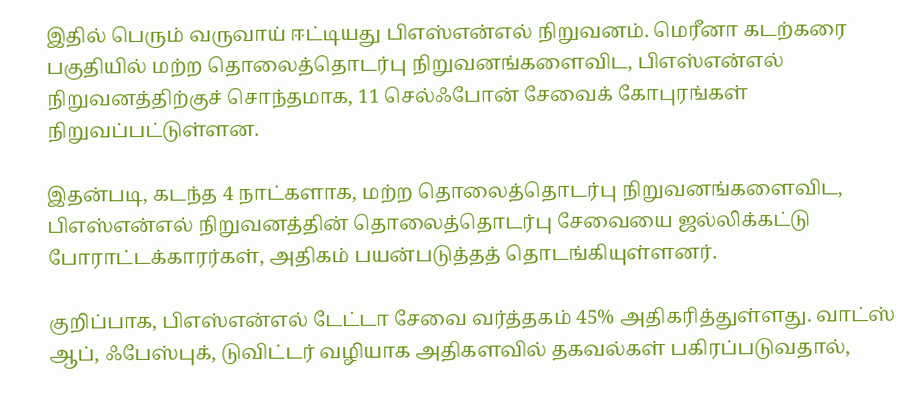இதில் பெரும் வருவாய் ஈட்டியது பிஎஸ்என்எல் நிறுவனம். மெரீனா கடற்கரை பகுதியில் மற்ற தொலைத்தொடர்பு நிறுவனங்களைவிட, பிஎஸ்என்எல் நிறுவனத்திற்குச் சொந்தமாக, 11 செல்ஃபோன் சேவைக் கோபுரங்கள் நிறுவப்பட்டுள்ளன.

இதன்படி, கடந்த 4 நாட்களாக, மற்ற தொலைத்தொடர்பு நிறுவனங்களைவிட, பிஎஸ்என்எல் நிறுவனத்தின் தொலைத்தொடர்பு சேவையை ஜல்லிக்கட்டு போராட்டக்காரர்கள், அதிகம் பயன்படுத்தத் தொடங்கியுள்ளனர்.

குறிப்பாக, பிஎஸ்என்எல் டேட்டா சேவை வர்த்தகம் 45% அதிகரித்துள்ளது. வாட்ஸ் ஆப், ஃபேஸ்புக், டுவிட்டர் வழியாக அதிகளவில் தகவல்கள் பகிரப்படுவதால்,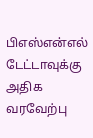பிஎஸ்என்எல் டேட்டாவுக்கு அதிக வரவேற்பு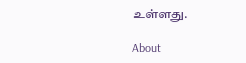உள்ளது.

About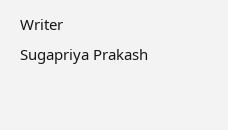Writer
Sugapriya Prakash